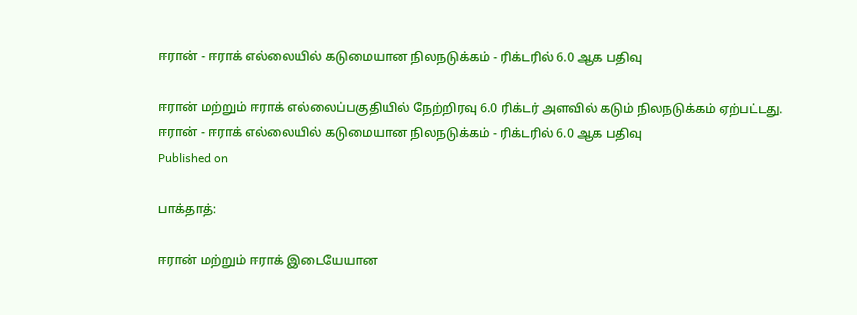ஈரான் - ஈராக் எல்லையில் கடுமையான நிலநடுக்கம் - ரிக்டரில் 6.0 ஆக பதிவு

ஈரான் மற்றும் ஈராக் எல்லைப்பகுதியில் நேற்றிரவு 6.0 ரிக்டர் அளவில் கடும் நிலநடுக்கம் ஏற்பட்டது.
ஈரான் - ஈராக் எல்லையில் கடுமையான நிலநடுக்கம் - ரிக்டரில் 6.0 ஆக பதிவு
Published on

பாக்தாத்:

ஈரான் மற்றும் ஈராக் இடையேயான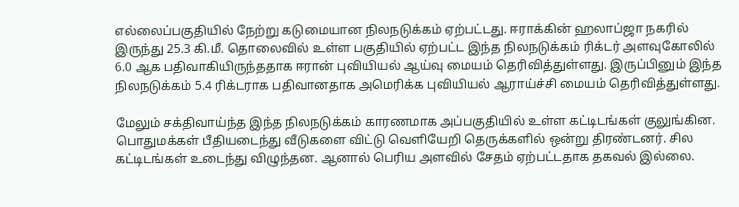எல்லைப்பகுதியில் நேற்று கடுமையான நிலநடுக்கம் ஏற்பட்டது. ஈராக்கின் ஹலாப்ஜா நகரில் இருந்து 25.3 கி.மீ. தொலைவில் உள்ள பகுதியில் ஏற்பட்ட இந்த நிலநடுக்கம் ரிக்டர் அளவுகோலில் 6.0 ஆக பதிவாகியிருந்ததாக ஈரான் புவியியல் ஆய்வு மையம் தெரிவித்துள்ளது. இருப்பினும் இந்த நிலநடுக்கம் 5.4 ரிக்டராக பதிவானதாக அமெரிக்க புவியியல் ஆராய்ச்சி மையம் தெரிவித்துள்ளது.

மேலும் சக்திவாய்ந்த இந்த நிலநடுக்கம் காரணமாக அப்பகுதியில் உள்ள கட்டிடங்கள் குலுங்கின. பொதுமக்கள் பீதியடைந்து வீடுகளை விட்டு வெளியேறி தெருக்களில் ஒன்று திரண்டனர். சில கட்டிடங்கள் உடைந்து விழுந்தன. ஆனால் பெரிய அளவில் சேதம் ஏற்பட்டதாக தகவல் இல்லை.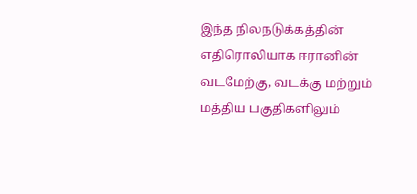இந்த நிலநடுக்கத்தின் எதிரொலியாக ஈரானின் வடமேற்கு, வடக்கு மற்றும் மத்திய பகுதிகளிலும்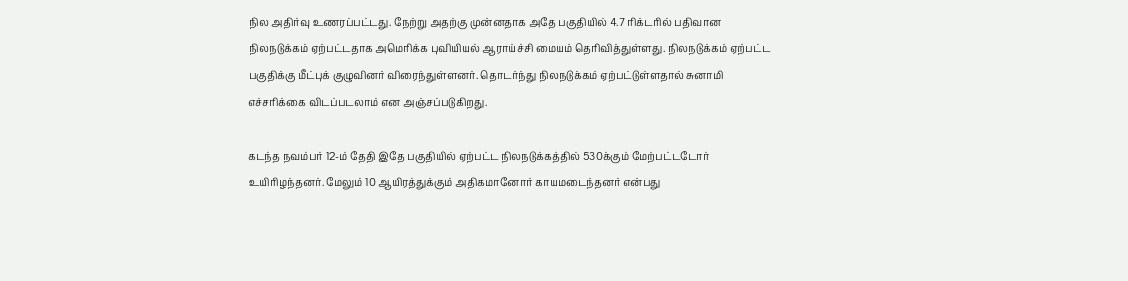நில அதிர்வு உணரப்பட்டது. நேற்று அதற்கு முன்னதாக அதே பகுதியில் 4.7 ரிக்டரில் பதிவான நிலநடுக்கம் ஏற்பட்டதாக அமெரிக்க புவியியல் ஆராய்ச்சி மையம் தெரிவித்துள்ளது. நிலநடுக்கம் ஏற்பட்ட பகுதிக்கு மீட்புக் குழுவினர் விரைந்துள்ளனர். தொடர்ந்து நிலநடுக்கம் ஏற்பட்டுள்ளதால் சுனாமி எச்சரிக்கை விடப்படலாம் என அஞ்சப்படுகிறது.

கடந்த நவம்பர் 12-ம் தேதி இதே பகுதியில் ஏற்பட்ட நிலநடுக்கத்தில் 530க்கும் மேற்பட்டடோர் உயிரிழந்தனர். மேலும் 10 ஆயிரத்துக்கும் அதிகமானோர் காயமடைந்தனர் என்பது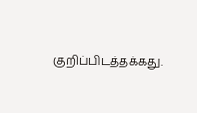குறிப்பிடத்தக்கது.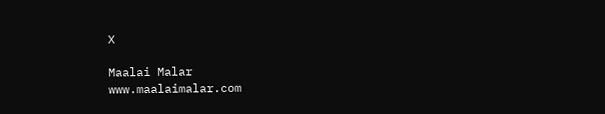X

Maalai Malar
www.maalaimalar.com